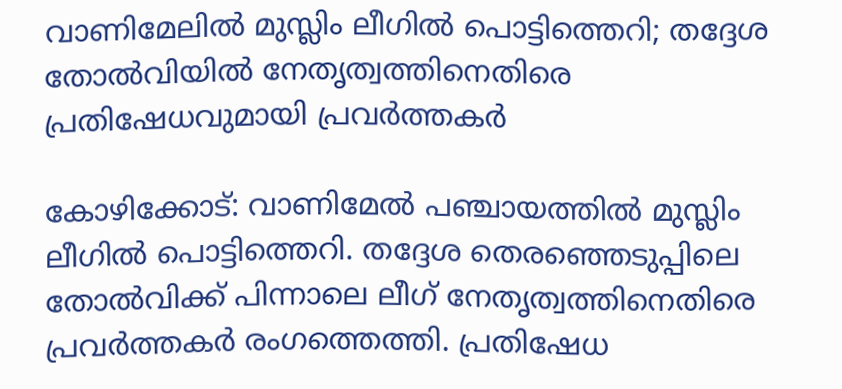വാണിമേലിൽ മുസ്ലിം ലീഗിൽ പൊട്ടിത്തെറി; തദ്ദേശ തോൽവിയിൽ നേതൃത്വത്തിനെതിരെ പ്രതിഷേധവുമായി പ്രവർത്തകർ

കോഴിക്കോട്: വാണിമേൽ പഞ്ചായത്തിൽ മുസ്ലിം ലീഗിൽ പൊട്ടിത്തെറി. തദ്ദേശ തെരഞ്ഞെടുപ്പിലെ തോൽവിക്ക് പിന്നാലെ ലീഗ് നേതൃത്വത്തിനെതിരെ പ്രവർത്തകർ രംഗത്തെത്തി. പ്രതിഷേധ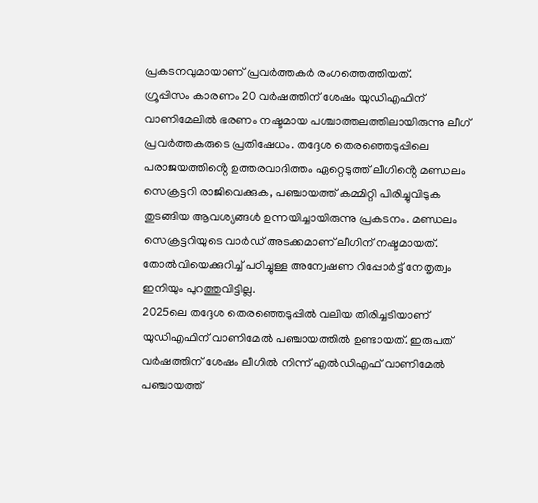പ്രകടനവുമായാണ് പ്രവർത്തകർ രംഗത്തെത്തിയത്.
ഗ്രൂപ്പിസം കാരണം 20 വർഷത്തിന് ശേഷം യുഡിഎഫിന് വാണിമേലിൽ ഭരണം നഷ്ടമായ പശ്ചാത്തലത്തിലായിരുന്നു ലീഗ് പ്രവർത്തകരുടെ പ്രതിഷേധം. തദ്ദേശ തെരഞ്ഞെടുപ്പിലെ പരാജയത്തിൻ്റെ ഉത്തരവാദിത്തം ഏറ്റെടുത്ത് ലീഗിൻ്റെ മണ്ഡലം സെക്രട്ടറി രാജിവെക്കുക, പഞ്ചായത്ത് കമ്മിറ്റി പിരിച്ചുവിടുക തുടങ്ങിയ ആവശ്യങ്ങൾ ഉന്നയിച്ചായിരുന്നു പ്രകടനം. മണ്ഡലം സെക്രട്ടറിയുടെ വാർഡ് അടക്കമാണ് ലീഗിന് നഷ്ടമായത്. തോൽവിയെക്കുറിച്ച് പഠിച്ചുള്ള അന്വേഷണ റിപ്പോർട്ട് നേതൃത്വം ഇനിയും പുറത്തുവിട്ടില്ല.
2025ലെ തദ്ദേശ തെരഞ്ഞെടുപ്പിൽ വലിയ തിരിച്ചടിയാണ് യുഡിഎഫിന് വാണിമേൽ പഞ്ചായത്തിൽ ഉണ്ടായത്. ഇരുപത് വർഷത്തിന് ശേഷം ലീഗിൽ നിന്ന് എൽഡിഎഫ് വാണിമേൽ പഞ്ചായത്ത്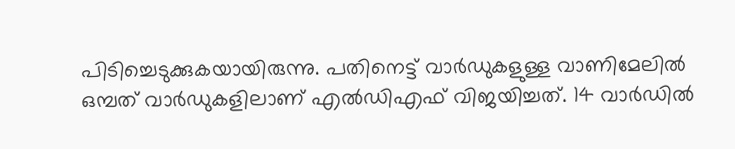പിടിച്ചെടുക്കുകയായിരുന്നു. പതിനെട്ട് വാർഡുകളുള്ള വാണിമേലിൽ ഒമ്പത് വാർഡുകളിലാണ് എൽഡിഎഫ് വിജയിച്ചത്. 14 വാർഡിൽ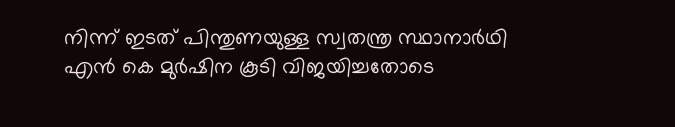നിന്ന് ഇടത് പിന്തുണയുള്ള സ്വതന്ത്ര സ്ഥാനാർഥി എൻ കെ മുർഷിന കൂടി വിജയിച്ചതോടെ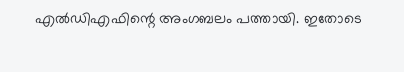എൽഡിഎഫിന്റെ അംഗബലം പത്തായി. ഇതോടെ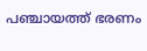പഞ്ചായത്ത് ഭരണം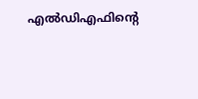എൽഡിഎഫിന്റെ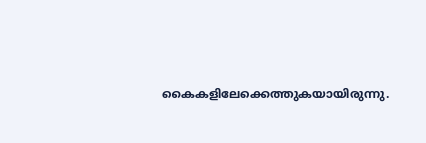കൈകളിലേക്കെത്തുകയായിരുന്നു.